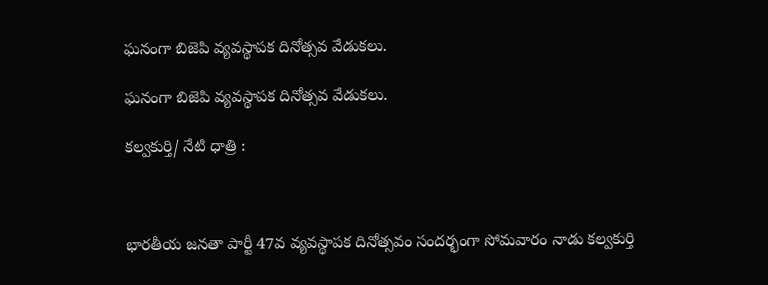ఘనంగా బిజెపి వ్యవస్థాపక దినోత్సవ వేడుకలు.

ఘనంగా బిజెపి వ్యవస్థాపక దినోత్సవ వేడుకలు.

కల్వకుర్తి/ నేటి ధాత్రి :



భారతీయ జనతా పార్టీ 47వ వ్యవస్థాపక దినోత్సవం సందర్భంగా సోమవారం నాడు కల్వకుర్తి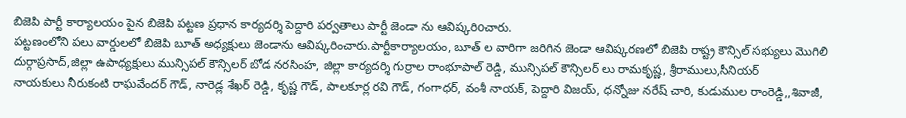బిజెపి పార్టీ కార్యాలయం పైన బిజెపి పట్టణ ప్రధాన కార్యదర్శి పెద్దారి పర్వతాలు పార్టీ జెండా ను ఆవిష్కరిoచారు.
పట్టణంలోని పలు వార్డులలో బిజెపి బూత్ అధ్యక్షులు జెండాను ఆవిష్కరించారు.పార్టీకార్యాలయం, బూత్ ల వారిగా జరిగిన జెండా ఆవిష్కరణలో బిజెపి రాష్ట్ర కౌన్సిల్ సభ్యులు మొగిలి దుర్గాప్రసాద్,జిల్లా ఉపాధ్యక్షులు మున్సిపల్ కౌన్సిలర్ బోడ నరసింహ, జిల్లా కార్యదర్శి గుర్రాల రాంభూపాల్ రెడ్డి, మున్సిపల్ కౌన్సిలర్ లు రామకృష్ణ, శ్రీరాములు,సీనియర్
నాయకులు నీరుకంటి రాఘవేందర్ గౌడ్, నారెడ్ల శేఖర్ రెడ్డి, కృష్ణ గౌడ్, పాలకూర్ల రవి గౌడ్, గంగాధర్, వంశీ నాయక్, పెద్దారి విజయ్, ధన్నోజు నరేష్ చారి, కుడుముల రాంరెడ్డి,,శివాజీ,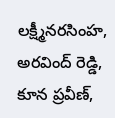లక్ష్మీనరసింహ, అరవింద్ రెడ్డి, కూన ప్రవీణ్,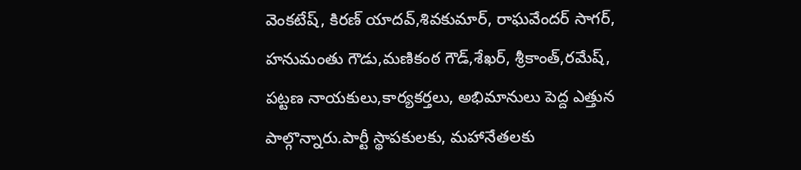వెంకటేష్, కిరణ్ యాదవ్,శివకుమార్, రాఘవేందర్ సాగర్, హనుమంతు గౌడు,మణికంఠ గౌడ్,శేఖర్, శ్రీకాంత్,రమేష్, పట్టణ నాయకులు,కార్యకర్తలు, అభిమానులు పెద్ద ఎత్తున పాల్గొన్నారు.పార్టీ స్థాపకులకు, మహానేతలకు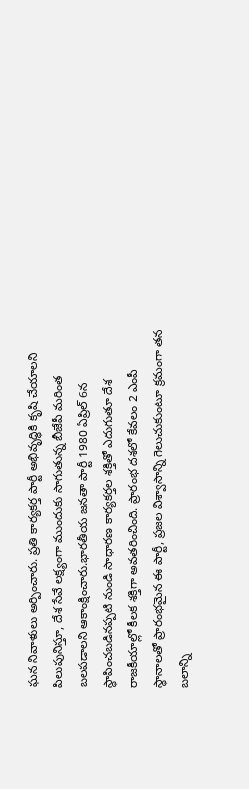ఘన నివాళులు అర్పించారు. ప్రతి కార్యకర్త పార్టీ అభివృద్ధికి కృషి చేయాలని పిలుపునిస్తూ, దేశ సేవే లక్ష్యంగా ముందుకు సాగుతున్న బీజేపీ మరింత బలపడాలని ఆకాంక్షించారు.భారతీయ జనతా పార్టీ 1980 ఏప్రిల్ 6న స్థాపించబడినప్పటి నుండి సాధారణ కార్యకర్తల శక్తితో ఎదుగుతూ దేశ రాజకీయాల్లో కీలక శక్తిగా అవతరించింది. ప్రారంభ దశలో కేవలం 2 ఎంపీ స్థానాలతో ప్రారంభమైన ఈ పార్టీ, ప్రజల విశ్వాసాన్ని గెలుచుకుంటూ క్రమంగా తన బలాన్ని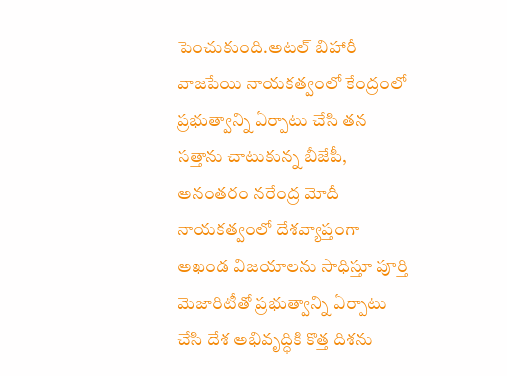పెంచుకుంది.అటల్ బిహారీ వాజపేయి నాయకత్వంలో కేంద్రంలో ప్రభుత్వాన్ని ఏర్పాటు చేసి తన సత్తాను చాటుకున్న బీజేపీ, అనంతరం నరేంద్ర మోదీ నాయకత్వంలో దేశవ్యాప్తంగా అఖండ విజయాలను సాధిస్తూ పూర్తి మెజారిటీతో ప్రభుత్వాన్ని ఏర్పాటు చేసి దేశ అభివృద్ధికి కొత్త దిశను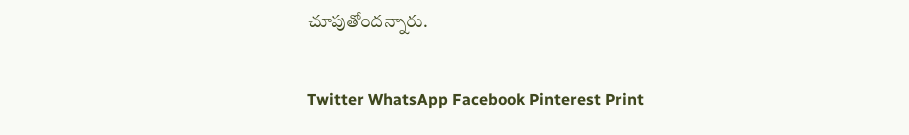చూపుతోందన్నారు.

Twitter WhatsApp Facebook Pinterest Print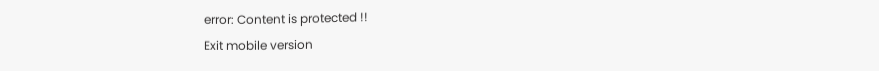error: Content is protected !!
Exit mobile version